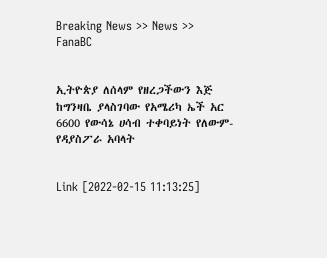Breaking News >> News >> FanaBC


ኢትዮጵያ ለሰላም የዘረጋችውን እጅ ከግንዛቤ ያላስገባው የአሜሪካ ኤች አር 6600 የውሳኔ ሀሳብ ተቀባይነት የለውም- የዳያስፖራ አባላት


Link [2022-02-15 11:13:25]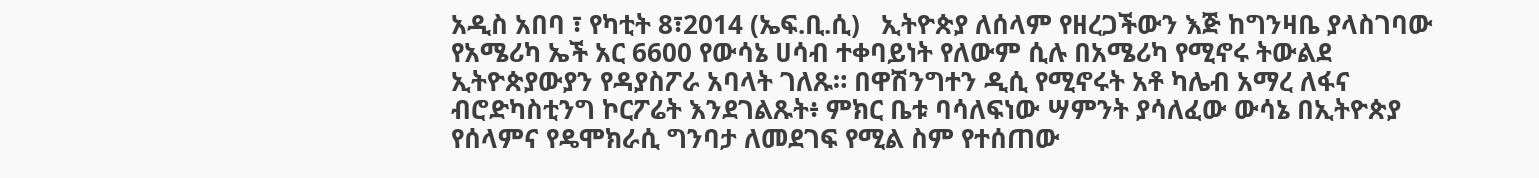አዲስ አበባ ፣ የካቲት 8፣2014 (ኤፍ.ቢ.ሲ)   ኢትዮጵያ ለሰላም የዘረጋችውን እጅ ከግንዛቤ ያላስገባው የአሜሪካ ኤች አር 6600 የውሳኔ ሀሳብ ተቀባይነት የለውም ሲሉ በአሜሪካ የሚኖሩ ትውልደ ኢትዮጵያውያን የዳያስፖራ አባላት ገለጹ። በዋሽንግተን ዲሲ የሚኖሩት አቶ ካሌብ አማረ ለፋና ብሮድካስቲንግ ኮርፖሬት እንደገልጹት፥ ምክር ቤቱ ባሳለፍነው ሣምንት ያሳለፈው ውሳኔ በኢትዮጵያ የሰላምና የዴሞክራሲ ግንባታ ለመደገፍ የሚል ስም የተሰጠው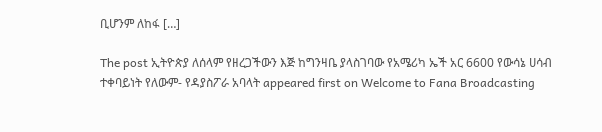ቢሆንም ለከፋ […]

The post ኢትዮጵያ ለሰላም የዘረጋችውን እጅ ከግንዛቤ ያላስገባው የአሜሪካ ኤች አር 6600 የውሳኔ ሀሳብ ተቀባይነት የለውም- የዳያስፖራ አባላት appeared first on Welcome to Fana Broadcasting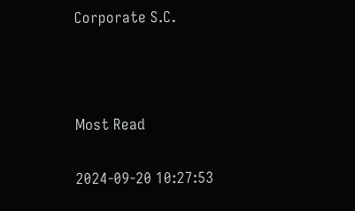Corporate S.C.



Most Read

2024-09-20 10:27:53